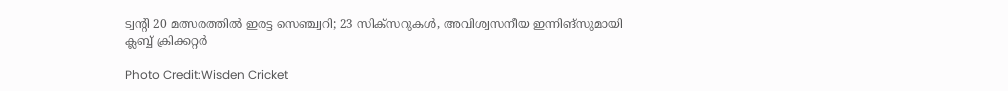ട്വന്റി 20 മത്സരത്തിൽ ഇരട്ട സെഞ്ച്വറി; 23 സിക്സറുകൾ, അവിശ്വസനീയ ഇന്നിങ്സുമായി ക്ലബ്ബ് ക്രിക്കറ്റർ

Photo Credit:Wisden Cricket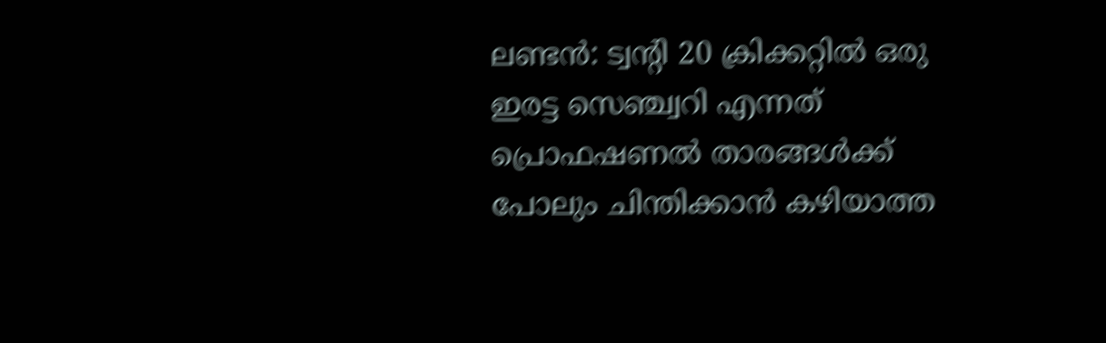ലണ്ടൻ: ട്വന്റി 20 ക്രിക്കറ്റിൽ ഒരു ഇരട്ട സെഞ്ച്വറി എന്നത് പ്രൊഫഷണൽ താരങ്ങൾക്ക് പോലും ചിന്തിക്കാൻ കഴിയാത്ത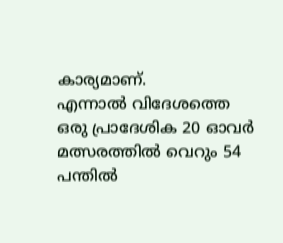കാര്യമാണ്.
എന്നാൽ വിദേശത്തെ ഒരു പ്രാദേശിക 20 ഓവർ മത്സരത്തിൽ വെറും 54 പന്തിൽ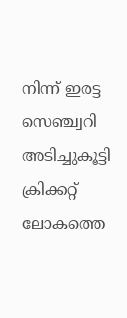നിന്ന് ഇരട്ട സെഞ്ച്വറി അടിച്ചുകൂട്ടി ക്രിക്കറ്റ് ലോകത്തെ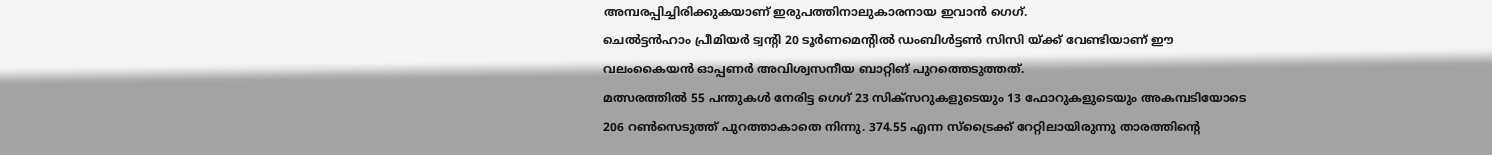അമ്പരപ്പിച്ചിരിക്കുകയാണ് ഇരുപത്തിനാലുകാരനായ ഇവാൻ ഗെഗ്.
ചെൽട്ടൻഹാം പ്രീമിയർ ട്വന്റി 20 ടൂർണമെന്റിൽ ഡംബിൾട്ടൺ സിസി യ്ക്ക് വേണ്ടിയാണ് ഈ വലംകൈയൻ ഓപ്പണർ അവിശ്വസനീയ ബാറ്റിങ് പുറത്തെടുത്തത്.
മത്സരത്തിൽ 55 പന്തുകൾ നേരിട്ട ഗെഗ് 23 സിക്സറുകളുടെയും 13 ഫോറുകളുടെയും അകമ്പടിയോടെ 206 റൺസെടുത്ത് പുറത്താകാതെ നിന്നു. 374.55 എന്ന സ്ട്രൈക്ക് റേറ്റിലായിരുന്നു താരത്തിന്റെ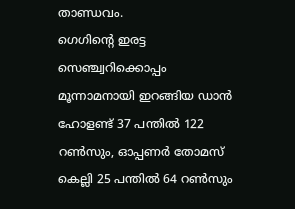താണ്ഡവം.
ഗെഗിന്റെ ഇരട്ട സെഞ്ച്വറിക്കൊപ്പം മൂന്നാമനായി ഇറങ്ങിയ ഡാൻ ഹോളണ്ട് 37 പന്തിൽ 122 റൺസും, ഓപ്പണർ തോമസ് കെല്ലി 25 പന്തിൽ 64 റൺസും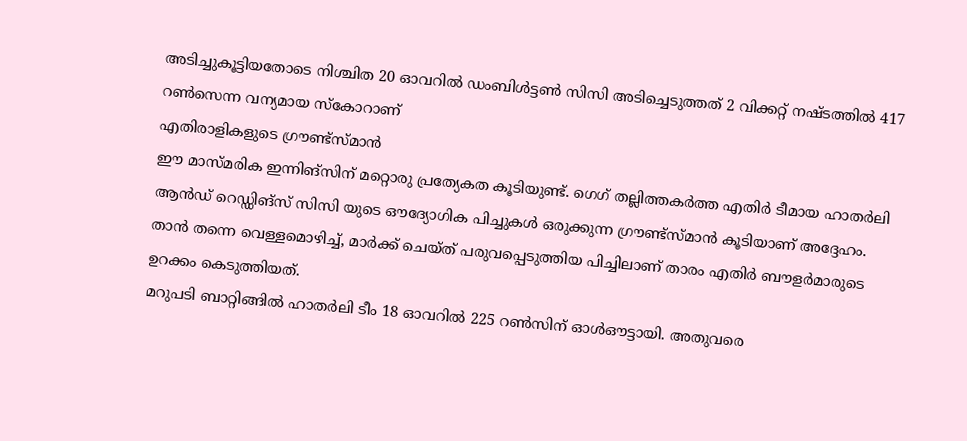അടിച്ചുകൂട്ടിയതോടെ നിശ്ചിത 20 ഓവറിൽ ഡംബിൾട്ടൺ സിസി അടിച്ചെടുത്തത് 2 വിക്കറ്റ് നഷ്ടത്തിൽ 417 റൺസെന്ന വന്യമായ സ്കോറാണ്
എതിരാളികളുടെ ഗ്രൗണ്ട്സ്മാൻ
ഈ മാസ്മരിക ഇന്നിങ്സിന് മറ്റൊരു പ്രത്യേകത കൂടിയുണ്ട്. ഗെഗ് തല്ലിത്തകർത്ത എതിർ ടീമായ ഹാതർലി ആൻഡ് റെഡ്ഡിങ്സ് സിസി യുടെ ഔദ്യോഗിക പിച്ചുകൾ ഒരുക്കുന്ന ഗ്രൗണ്ട്സ്മാൻ കൂടിയാണ് അദ്ദേഹം. താൻ തന്നെ വെള്ളമൊഴിച്ച്, മാർക്ക് ചെയ്ത് പരുവപ്പെടുത്തിയ പിച്ചിലാണ് താരം എതിർ ബൗളർമാരുടെ ഉറക്കം കെടുത്തിയത്.
മറുപടി ബാറ്റിങ്ങിൽ ഹാതർലി ടീം 18 ഓവറിൽ 225 റൺസിന് ഓൾഔട്ടായി. അതുവരെ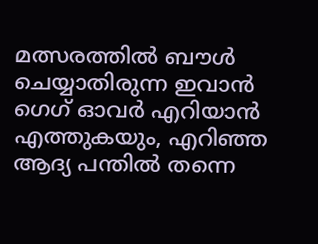മത്സരത്തിൽ ബൗൾ ചെയ്യാതിരുന്ന ഇവാൻ ഗെഗ് ഓവർ എറിയാൻ എത്തുകയും, എറിഞ്ഞ ആദ്യ പന്തിൽ തന്നെ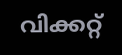വിക്കറ്റ്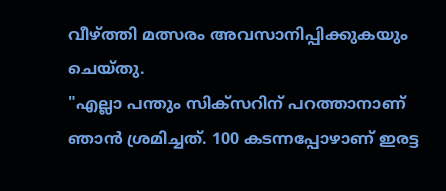വീഴ്ത്തി മത്സരം അവസാനിപ്പിക്കുകയും ചെയ്തു.
"എല്ലാ പന്തും സിക്സറിന് പറത്താനാണ് ഞാൻ ശ്രമിച്ചത്. 100 കടന്നപ്പോഴാണ് ഇരട്ട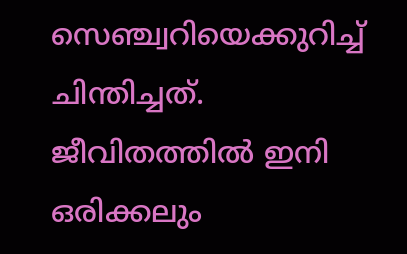സെഞ്ച്വറിയെക്കുറിച്ച് ചിന്തിച്ചത്. ജീവിതത്തിൽ ഇനി ഒരിക്കലും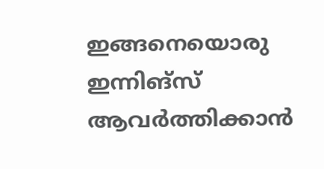ഇങ്ങനെയൊരു ഇന്നിങ്സ് ആവർത്തിക്കാൻ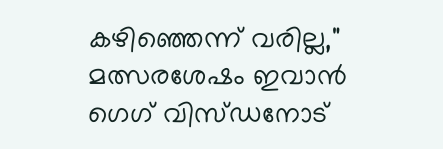കഴിഞ്ഞെന്ന് വരില്ല," മത്സരശേഷം ഇവാൻ ഗെഗ് വിസ്ഡനോട്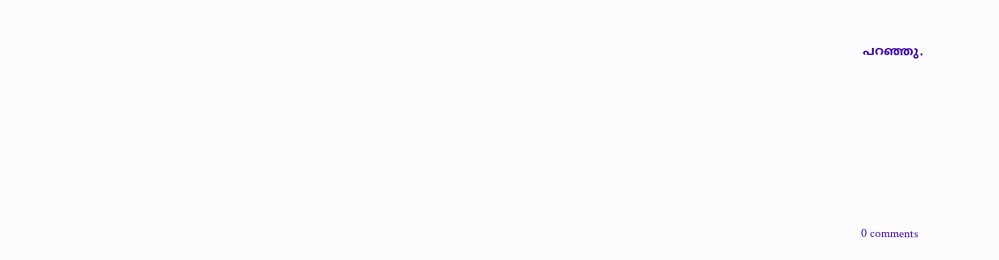പറഞ്ഞു.











0 comments